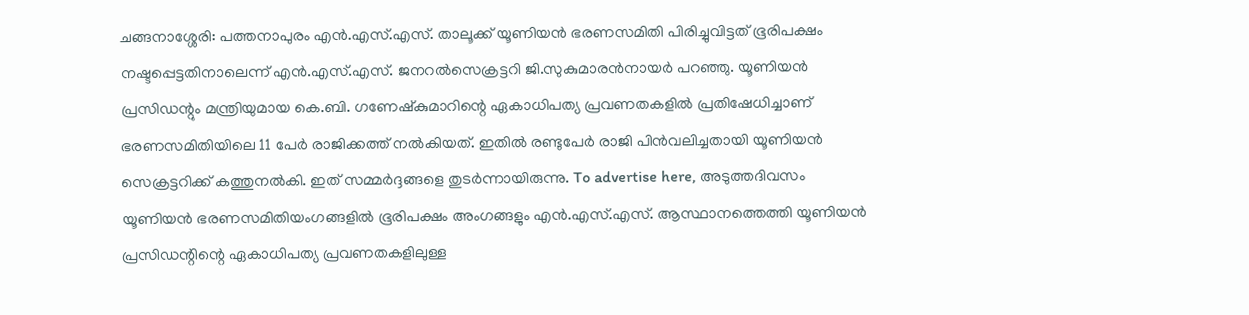ചങ്ങനാശ്ശേരി: പത്തനാപുരം എൻ.എസ്.എസ്. താലൂക്ക് യൂണിയൻ ഭരണസമിതി പിരിച്ചുവിട്ടത് ഭൂരിപക്ഷം നഷ്ടപ്പെട്ടതിനാലെന്ന് എൻ.എസ്.എസ്. ജനറൽസെക്രട്ടറി ജി.സുകുമാരൻനായർ പറഞ്ഞു. യൂണിയൻ പ്രസിഡന്റും മന്ത്രിയുമായ കെ.ബി. ഗണേഷ്കുമാറിന്റെ ഏകാധിപത്യ പ്രവണതകളിൽ പ്രതിഷേധിച്ചാണ് ഭരണസമിതിയിലെ 11 പേർ രാജിക്കത്ത് നൽകിയത്. ഇതിൽ രണ്ടുപേർ രാജി പിൻവലിച്ചതായി യൂണിയൻ സെക്രട്ടറിക്ക് കത്തുനൽകി. ഇത് സമ്മർദ്ദങ്ങളെ തുടർന്നായിരുന്നു. To advertise here, അടുത്തദിവസം യൂണിയൻ ഭരണസമിതിയംഗങ്ങളിൽ ഭൂരിപക്ഷം അംഗങ്ങളും എൻ.എസ്.എസ്. ആസ്ഥാനത്തെത്തി യൂണിയൻ പ്രസിഡന്റിന്റെ ഏകാധിപത്യ പ്രവണതകളിലുള്ള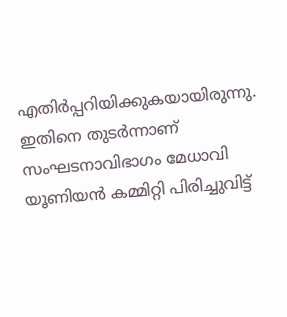എതിർപ്പറിയിക്കുകയായിരുന്നു. ഇതിനെ തുടർന്നാണ് സംഘടനാവിഭാഗം മേധാവി യൂണിയൻ കമ്മിറ്റി പിരിച്ചുവിട്ട്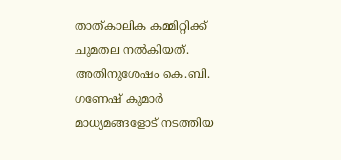താത്കാലിക കമ്മിറ്റിക്ക് ചുമതല നൽകിയത്. അതിനുശേഷം കെ.ബി. ഗണേഷ് കുമാർ മാധ്യമങ്ങളോട് നടത്തിയ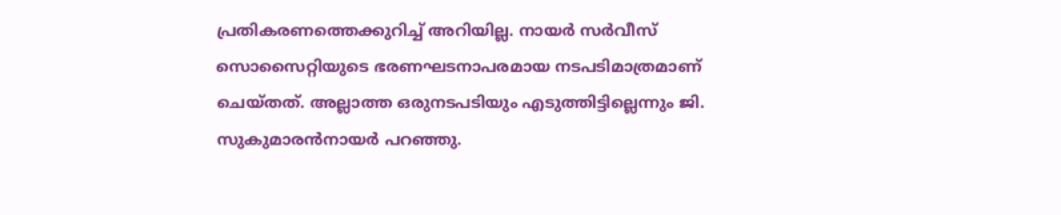പ്രതികരണത്തെക്കുറിച്ച് അറിയില്ല. നായർ സർവീസ് സൊസൈറ്റിയുടെ ഭരണഘടനാപരമായ നടപടിമാത്രമാണ് ചെയ്തത്. അല്ലാത്ത ഒരുനടപടിയും എടുത്തിട്ടില്ലെന്നും ജി. സുകുമാരൻനായർ പറഞ്ഞു.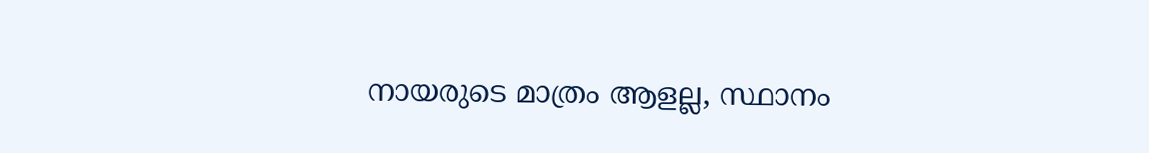നായരുടെ മാത്രം ആളല്ല, സ്ഥാനം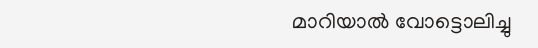മാറിയാൽ വോട്ടൊലിച്ചു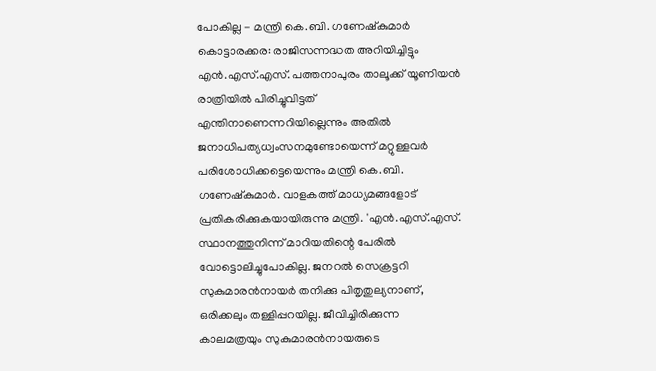പോകില്ല - മന്ത്രി കെ.ബി. ഗണേഷ്കുമാർ കൊട്ടാരക്കര: രാജിസന്നദ്ധത അറിയിച്ചിട്ടും എൻ.എസ്.എസ്. പത്തനാപുരം താലൂക്ക് യൂണിയൻ രാത്രിയിൽ പിരിച്ചുവിട്ടത് എന്തിനാണെന്നറിയില്ലെന്നും അതിൽ ജനാധിപത്യധ്വംസനമുണ്ടോയെന്ന് മറ്റുള്ളവർ പരിശോധിക്കട്ടെയെന്നും മന്ത്രി കെ.ബി. ഗണേഷ്കുമാർ. വാളകത്ത് മാധ്യമങ്ങളോട് പ്രതികരിക്കുകയായിരുന്നു മന്ത്രി. 'എൻ.എസ്.എസ്. സ്ഥാനത്തുനിന്ന് മാറിയതിന്റെ പേരിൽ വോട്ടൊലിച്ചുപോകില്ല. ജനറൽ സെക്രട്ടറി സുകുമാരൻനായർ തനിക്കു പിതൃതുല്യനാണ്, ഒരിക്കലും തള്ളിപ്പറയില്ല. ജീവിച്ചിരിക്കുന്ന കാലമത്രയും സുകുമാരൻനായരുടെ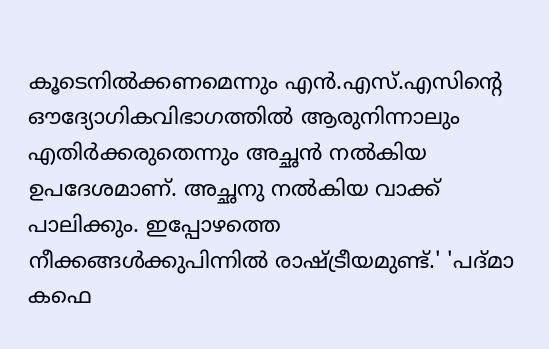കൂടെനിൽക്കണമെന്നും എൻ.എസ്.എസിന്റെ ഔദ്യോഗികവിഭാഗത്തിൽ ആരുനിന്നാലും എതിർക്കരുതെന്നും അച്ഛൻ നൽകിയ ഉപദേശമാണ്. അച്ഛനു നൽകിയ വാക്ക് പാലിക്കും. ഇപ്പോഴത്തെ നീക്കങ്ങൾക്കുപിന്നിൽ രാഷ്ട്രീയമുണ്ട്.' 'പദ്മാ കഫെ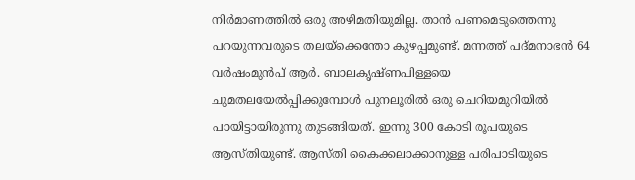നിർമാണത്തിൽ ഒരു അഴിമതിയുമില്ല. താൻ പണമെടുത്തെന്നു പറയുന്നവരുടെ തലയ്ക്കെന്തോ കുഴപ്പമുണ്ട്. മന്നത്ത് പദ്മനാഭൻ 64 വർഷംമുൻപ് ആർ. ബാലകൃഷ്ണപിള്ളയെ ചുമതലയേൽപ്പിക്കുമ്പോൾ പുനലൂരിൽ ഒരു ചെറിയമുറിയിൽ പായിട്ടായിരുന്നു തുടങ്ങിയത്. ഇന്നു 300 കോടി രൂപയുടെ ആസ്തിയുണ്ട്. ആസ്തി കൈക്കലാക്കാനുള്ള പരിപാടിയുടെ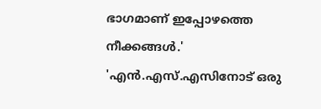ഭാഗമാണ് ഇപ്പോഴത്തെ നീക്കങ്ങൾ.' 'എൻ.എസ്.എസിനോട് ഒരു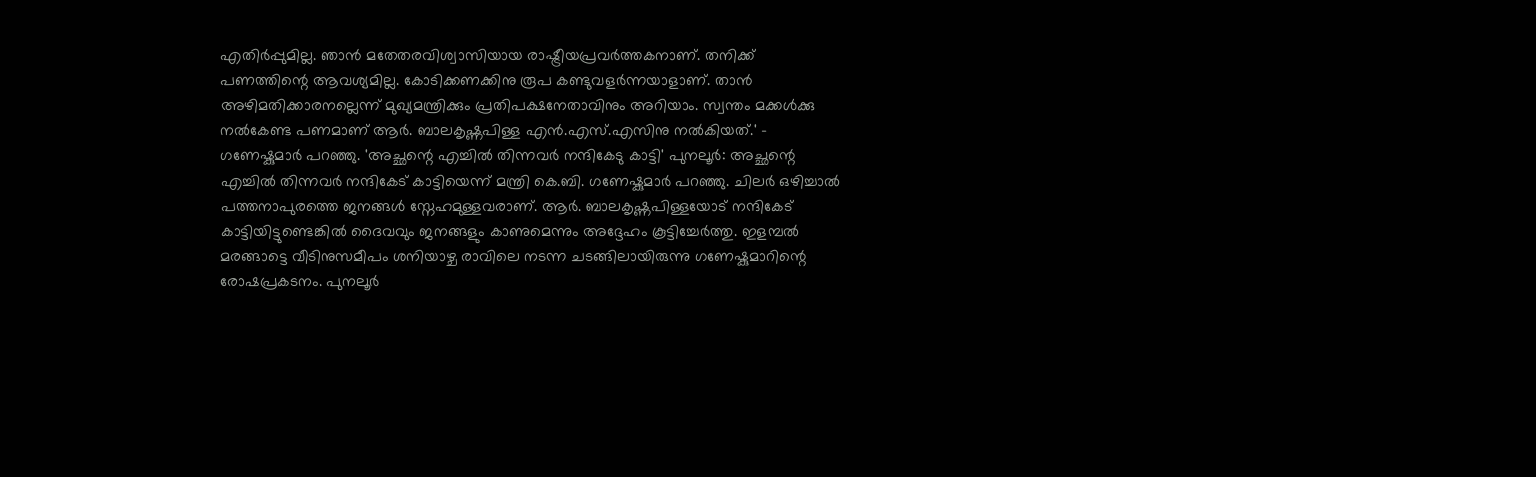എതിർപ്പുമില്ല. ഞാൻ മതേതരവിശ്വാസിയായ രാഷ്ട്രീയപ്രവർത്തകനാണ്. തനിക്ക് പണത്തിന്റെ ആവശ്യമില്ല. കോടിക്കണക്കിനു രൂപ കണ്ടുവളർന്നയാളാണ്. താൻ അഴിമതിക്കാരനല്ലെന്ന് മുഖ്യമന്ത്രിക്കും പ്രതിപക്ഷനേതാവിനും അറിയാം. സ്വന്തം മക്കൾക്കു നൽകേണ്ട പണമാണ് ആർ. ബാലകൃഷ്ണപിള്ള എൻ.എസ്.എസിനു നൽകിയത്.' – ഗണേഷ്കുമാർ പറഞ്ഞു. 'അച്ഛന്റെ എച്ചിൽ തിന്നവർ നന്ദികേടു കാട്ടി' പുനലൂർ: അച്ഛന്റെ എച്ചിൽ തിന്നവർ നന്ദികേട് കാട്ടിയെന്ന് മന്ത്രി കെ.ബി. ഗണേഷ്കുമാർ പറഞ്ഞു. ചിലർ ഒഴിച്ചാൽ പത്തനാപുരത്തെ ജനങ്ങൾ സ്നേഹമുള്ളവരാണ്. ആർ. ബാലകൃഷ്ണപിള്ളയോട് നന്ദികേട് കാട്ടിയിട്ടുണ്ടെങ്കിൽ ദൈവവും ജനങ്ങളും കാണുമെന്നും അദ്ദേഹം കൂട്ടിച്ചേർത്തു. ഇളമ്പൽ മരങ്ങാട്ടെ വീടിനുസമീപം ശനിയാഴ്ച രാവിലെ നടന്ന ചടങ്ങിലായിരുന്നു ഗണേഷ്കുമാറിന്റെ രോഷപ്രകടനം. പുനലൂർ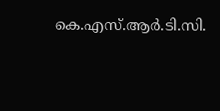കെ.എസ്.ആർ.ടി.സി.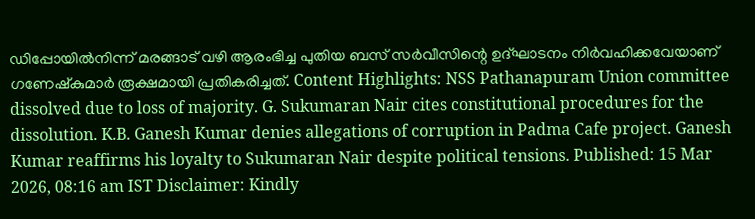ഡിപ്പോയിൽനിന്ന് മരങ്ങാട് വഴി ആരംഭിച്ച പുതിയ ബസ് സർവീസിന്റെ ഉദ്ഘാടനം നിർവഹിക്കവേയാണ് ഗണേഷ്കുമാർ രൂക്ഷമായി പ്രതികരിച്ചത്. Content Highlights: NSS Pathanapuram Union committee dissolved due to loss of majority. G. Sukumaran Nair cites constitutional procedures for the dissolution. K.B. Ganesh Kumar denies allegations of corruption in Padma Cafe project. Ganesh Kumar reaffirms his loyalty to Sukumaran Nair despite political tensions. Published: 15 Mar 2026, 08:16 am IST Disclaimer: Kindly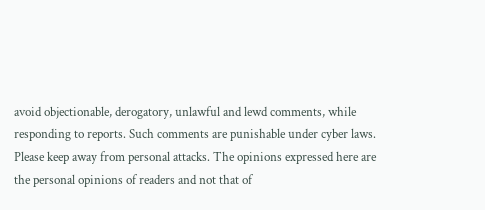avoid objectionable, derogatory, unlawful and lewd comments, while responding to reports. Such comments are punishable under cyber laws. Please keep away from personal attacks. The opinions expressed here are the personal opinions of readers and not that of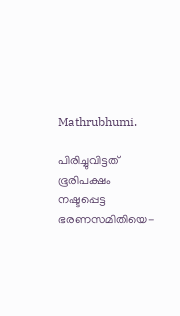Mathrubhumi.

പിരിച്ചുവിട്ടത് ഭൂരിപക്ഷം നഷ്ടപ്പെട്ട ഭരണസമിതിയെ-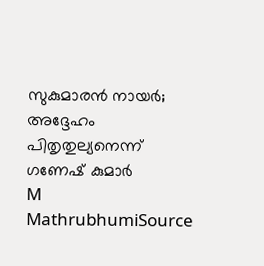സുകുമാരൻ നായർ; അദ്ദേഹം പിതൃതുല്യനെന്ന് ഗണേഷ് കുമാർ
M
MathrubhumiSource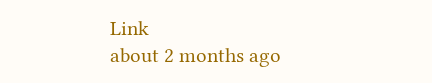Link
about 2 months ago